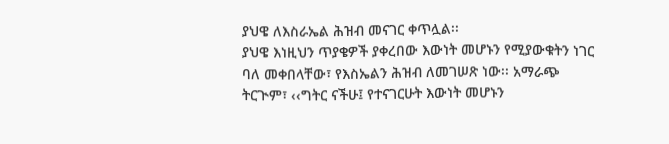ያህዌ ለእስራኤል ሕዝብ መናገር ቀጥሏል፡፡
ያህዌ እነዚህን ጥያቄዎች ያቀረበው እውነት መሆኑን የሚያውቁትን ነገር ባለ መቀበላቸው፣ የእስኤልን ሕዝብ ለመገሠጽ ነው፡፡ አማራጭ ትርጒም፣ ‹‹ግትር ናችሁ፤ የተናገርሁት እውነት መሆኑን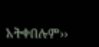አትቀበሉም››